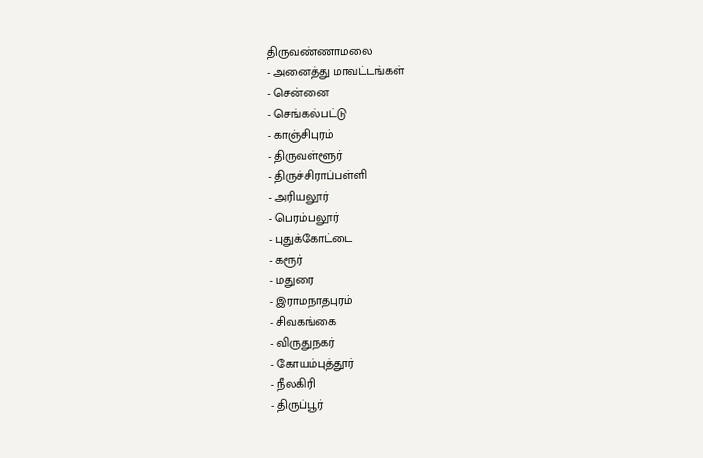திருவண்ணாமலை
- அனைத்து மாவட்டங்கள்
- சென்னை
- செங்கல்பட்டு
- காஞ்சிபுரம்
- திருவள்ளூர்
- திருச்சிராப்பள்ளி
- அரியலூர்
- பெரம்பலூர்
- புதுக்கோட்டை
- கரூர்
- மதுரை
- இராமநாதபுரம்
- சிவகங்கை
- விருதுநகர்
- கோயம்புத்தூர்
- நீலகிரி
- திருப்பூர்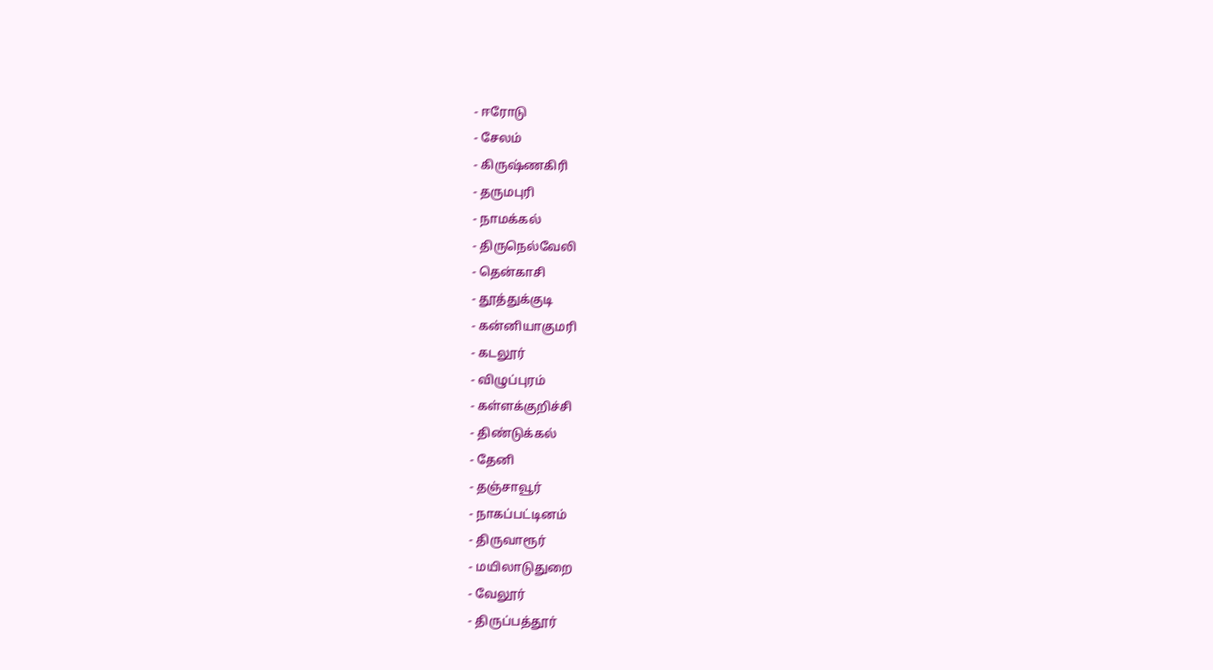- ஈரோடு
- சேலம்
- கிருஷ்ணகிரி
- தருமபுரி
- நாமக்கல்
- திருநெல்வேலி
- தென்காசி
- தூத்துக்குடி
- கன்னியாகுமரி
- கடலூர்
- விழுப்புரம்
- கள்ளக்குறிச்சி
- திண்டுக்கல்
- தேனி
- தஞ்சாவூர்
- நாகப்பட்டினம்
- திருவாரூர்
- மயிலாடுதுறை
- வேலூர்
- திருப்பத்தூர்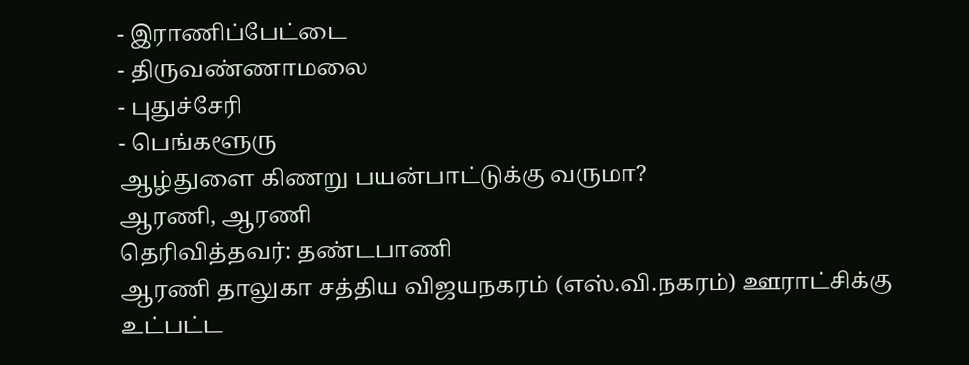- இராணிப்பேட்டை
- திருவண்ணாமலை
- புதுச்சேரி
- பெங்களூரு
ஆழ்துளை கிணறு பயன்பாட்டுக்கு வருமா?
ஆரணி, ஆரணி
தெரிவித்தவர்: தண்டபாணி
ஆரணி தாலுகா சத்திய விஜயநகரம் (எஸ்.வி.நகரம்) ஊராட்சிக்கு உட்பட்ட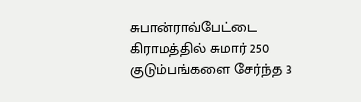சுபான்ராவ்பேட்டை கிராமத்தில் சுமார் 250 குடும்பங்களை சேர்ந்த 3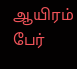ஆயிரம் பேர்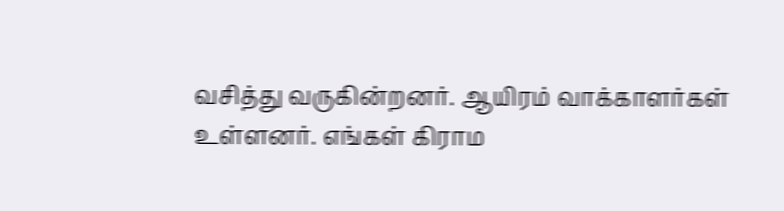வசித்து வருகின்றனர். ஆயிரம் வாக்காளர்கள் உள்ளனர். எங்கள் கிராம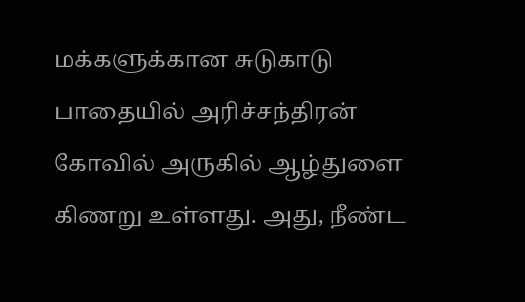மக்களுக்கான சுடுகாடு பாதையில் அரிச்சந்திரன் கோவில் அருகில் ஆழ்துளை கிணறு உள்ளது. அது, நீண்ட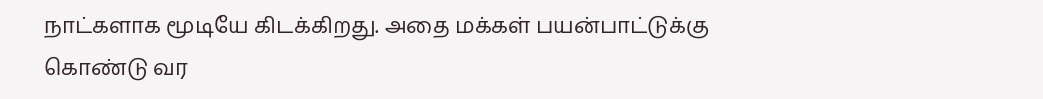நாட்களாக மூடியே கிடக்கிறது. அதை மக்கள் பயன்பாட்டுக்கு கொண்டு வர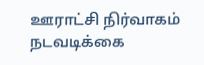ஊராட்சி நிர்வாகம் நடவடிக்கை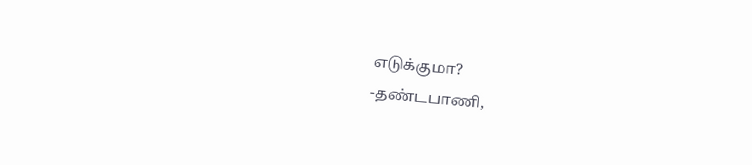எடுக்குமா?
-தண்டபாணி,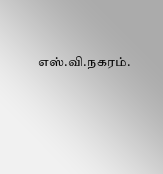எஸ்.வி.நகரம்.